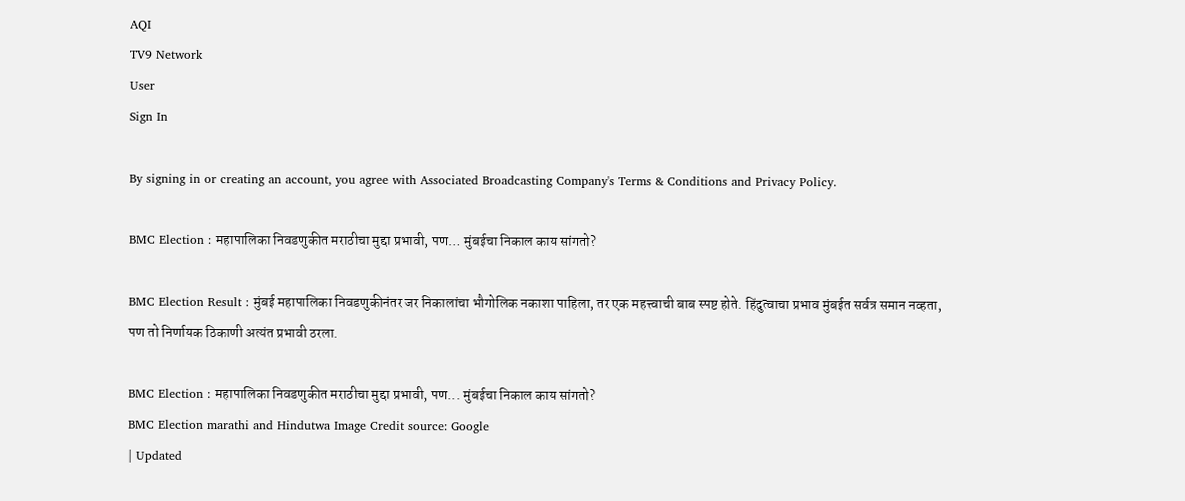AQI
TV9 Network
User
Sign In

By signing in or creating an account, you agree with Associated Broadcasting Company's Terms & Conditions and Privacy Policy.

BMC Election : महापालिका निवडणुकीत मराठीचा मुद्दा प्रभावी, पण… मुंबईचा निकाल काय सांगतो?

BMC Election Result : मुंबई महापालिका निवडणुकीनंतर जर निकालांचा भौगोलिक नकाशा पाहिला, तर एक महत्त्वाची बाब स्पष्ट होते. हिंदुत्वाचा प्रभाव मुंबईत सर्वत्र समान नव्हता, पण तो निर्णायक ठिकाणी अत्यंत प्रभावी ठरला.

BMC Election : महापालिका निवडणुकीत मराठीचा मुद्दा प्रभावी, पण... मुंबईचा निकाल काय सांगतो?
BMC Election marathi and Hindutwa Image Credit source: Google
| Updated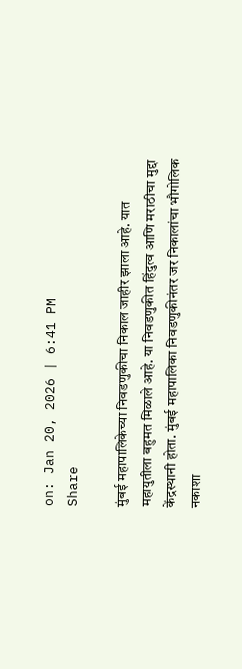on: Jan 20, 2026 | 6:41 PM
Share

मुंबई महापालिकेच्या निवडणुकीचा निकाल जाहीर झाला आहे. यात महायुतीला बहुमत मिळाले आहे. या निवडणुकीत हिंदुत्व आणि मराठीचा मुद्दा केंद्रस्थानी होता. मुंबई महापालिका निवडणुकीनंतर जर निकालांचा भौगोलिक नकाशा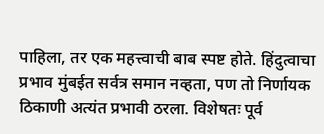पाहिला, तर एक महत्त्वाची बाब स्पष्ट होते. हिंदुत्वाचा प्रभाव मुंबईत सर्वत्र समान नव्हता, पण तो निर्णायक ठिकाणी अत्यंत प्रभावी ठरला. विशेषतः पूर्व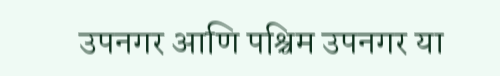उपनगर आणि पश्चिम उपनगर या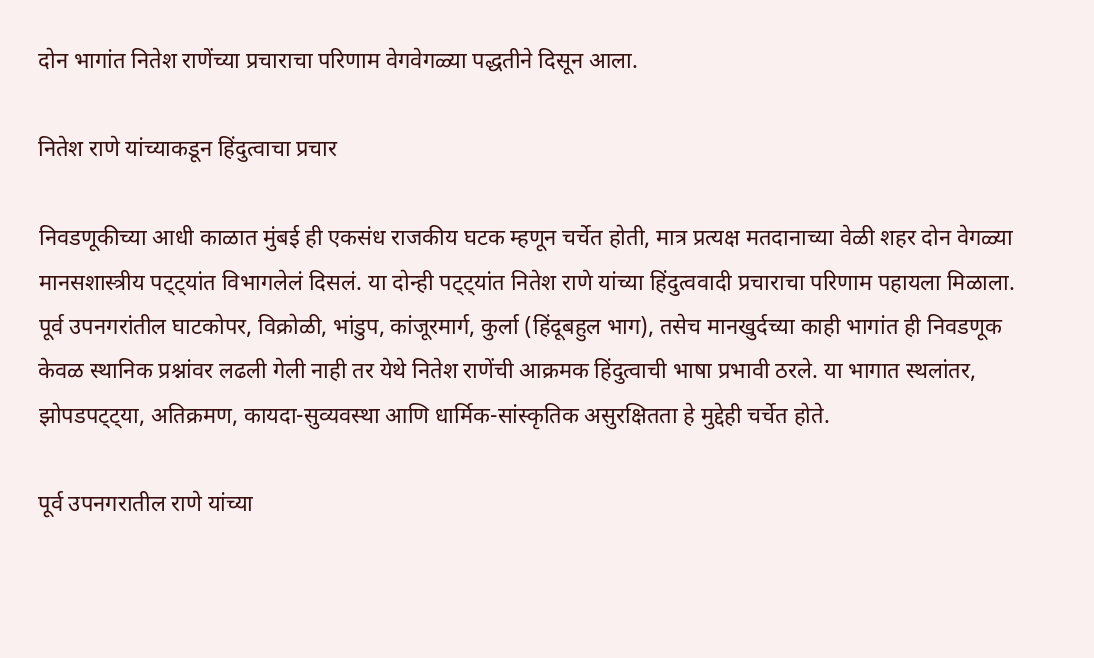दोन भागांत नितेश राणेंच्या प्रचाराचा परिणाम वेगवेगळ्या पद्धतीने दिसून आला.

नितेश राणे यांच्याकडून हिंदुत्वाचा प्रचार

निवडणूकीच्या आधी काळात मुंबई ही एकसंध राजकीय घटक म्हणून चर्चेत होती, मात्र प्रत्यक्ष मतदानाच्या वेळी शहर दोन वेगळ्या मानसशास्त्रीय पट्ट्यांत विभागलेलं दिसलं. या दोन्ही पट्ट्यांत नितेश राणे यांच्या हिंदुत्ववादी प्रचाराचा परिणाम पहायला मिळाला. पूर्व उपनगरांतील घाटकोपर, विक्रोळी, भांडुप, कांजूरमार्ग, कुर्ला (हिंदूबहुल भाग), तसेच मानखुर्दच्या काही भागांत ही निवडणूक केवळ स्थानिक प्रश्नांवर लढली गेली नाही तर येथे नितेश राणेंची आक्रमक हिंदुत्वाची भाषा प्रभावी ठरले. या भागात स्थलांतर, झोपडपट्ट्या, अतिक्रमण, कायदा-सुव्यवस्था आणि धार्मिक-सांस्कृतिक असुरक्षितता हे मुद्देही चर्चेत होते.

पूर्व उपनगरातील राणे यांच्या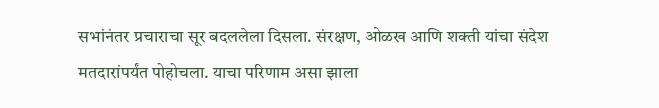सभांनंतर प्रचाराचा सूर बदललेला दिसला. संरक्षण, ओळख आणि शक्ती यांचा संदेश मतदारांपर्यंत पोहोचला. याचा परिणाम असा झाला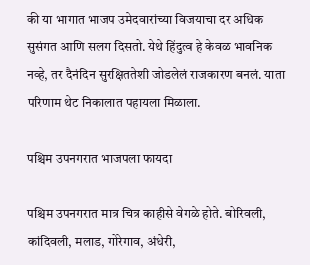की या भागात भाजप उमेदवारांच्या विजयाचा दर अधिक सुसंगत आणि सलग दिसतो. येथे हिंदुत्व हे केवळ भावनिक नव्हे, तर दैनंदिन सुरक्षिततेशी जोडलेलं राजकारण बनलं. याता परिणाम थेट निकालात पहायला मिळाला.

पश्चिम उपनगरात भाजपला फायदा

पश्चिम उपनगरात मात्र चित्र काहीसे वेगळे होते. बोरिवली, कांदिवली, मलाड, गोरेगाव, अंधेरी,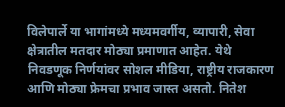विलेपार्ले या भागांमध्ये मध्यमवर्गीय, व्यापारी, सेवा क्षेत्रातील मतदार मोठ्या प्रमाणात आहेत. येथे निवडणूक निर्णयांवर सोशल मीडिया, राष्ट्रीय राजकारण आणि मोठ्या फ्रेमचा प्रभाव जास्त असतो. नितेश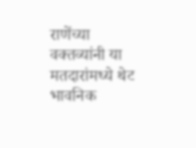राणेंच्या वक्तव्यांनी या मतदारांमध्ये थेट भावनिक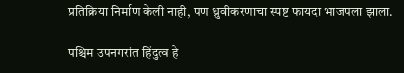प्रतिक्रिया निर्माण केली नाही, पण ध्रुवीकरणाचा स्पष्ट फायदा भाजपला झाला.

पश्चिम उपनगरांत हिंदुत्व हे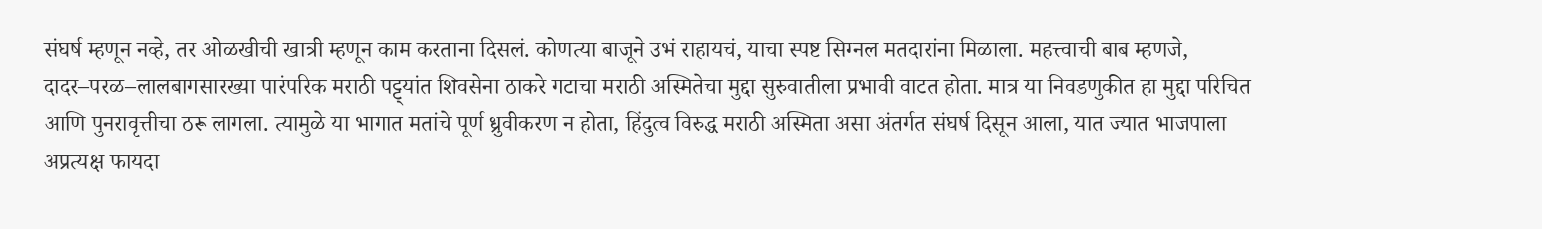संघर्ष म्हणून नव्हे, तर ओळखीची खात्री म्हणून काम करताना दिसलं. कोणत्या बाजूने उभं राहायचं, याचा स्पष्ट सिग्नल मतदारांना मिळाला. महत्त्वाची बाब म्हणजे, दादर–परळ–लालबागसारख्या पारंपरिक मराठी पट्ट्यांत शिवसेना ठाकरे गटाचा मराठी अस्मितेचा मुद्दा सुरुवातीला प्रभावी वाटत होता. मात्र या निवडणुकीत हा मुद्दा परिचित आणि पुनरावृत्तीचा ठरू लागला. त्यामुळे या भागात मतांचे पूर्ण ध्रुवीकरण न होता, हिंदुत्व विरुद्ध मराठी अस्मिता असा अंतर्गत संघर्ष दिसून आला, यात ज्यात भाजपाला अप्रत्यक्ष फायदा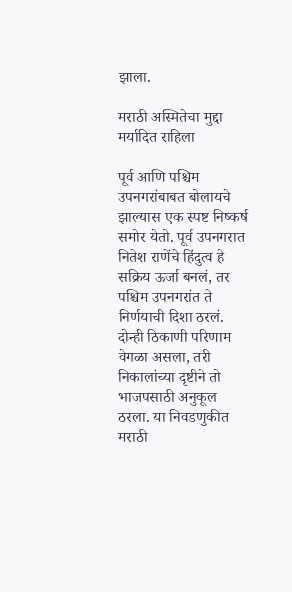झाला.

मराठी अस्मितेचा मुद्दा मर्यादित राहिला

पूर्व आणि पश्चिम उपनगरांबाबत बोलायचे झाल्यास एक स्पष्ट निष्कर्ष समोर येतो. पूर्व उपनगरात नितेश राणेंचे हिंदुत्व हे सक्रिय ऊर्जा बनलं, तर पश्चिम उपनगरांत ते निर्णयाची दिशा ठरलं. दोन्ही ठिकाणी परिणाम वेगळा असला, तरी निकालांच्या दृष्टीने तो भाजपसाठी अनुकूल ठरला. या निवडणुकीत मराठी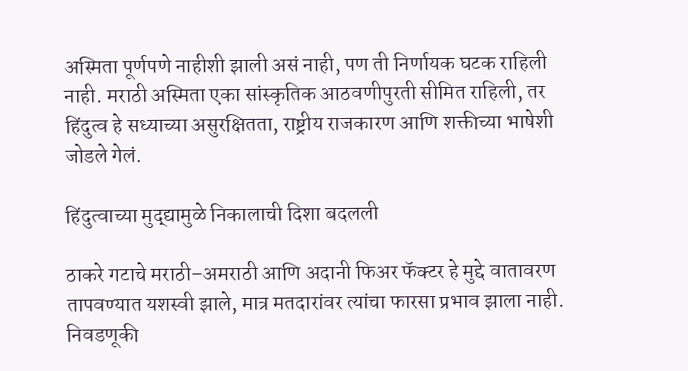अस्मिता पूर्णपणे नाहीशी झाली असं नाही, पण ती निर्णायक घटक राहिली नाही. मराठी अस्मिता एका सांस्कृतिक आठवणीपुरती सीमित राहिली, तर हिंदुत्व हे सध्याच्या असुरक्षितता, राष्ट्रीय राजकारण आणि शक्तीच्या भाषेशी जोडले गेलं.

हिंदुत्वाच्या मुद्द्यामुळे निकालाची दिशा बदलली

ठाकरे गटाचे मराठी–अमराठी आणि अदानी फिअर फॅक्टर हे मुद्दे वातावरण तापवण्यात यशस्वी झाले, मात्र मतदारांवर त्यांचा फारसा प्रभाव झाला नाही. निवडणूकी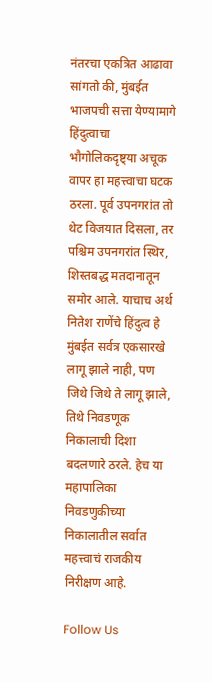नंतरचा एकत्रित आढावा सांगतो की, मुंबईत भाजपची सत्ता येण्यामागे हिंदुत्वाचा भौगोलिकदृष्ट्या अचूक वापर हा महत्त्वाचा घटक ठरला. पूर्व उपनगरांत तो थेट विजयात दिसला, तर पश्चिम उपनगरांत स्थिर, शिस्तबद्ध मतदानातून समोर आले. याचाच अर्थ नितेश राणेंचे हिंदुत्व हे मुंबईत सर्वत्र एकसारखे लागू झाले नाही, पण जिथे जिथे ते लागू झाले, तिथे निवडणूक निकालाची दिशा बदलणारे ठरले. हेच या महापालिका निवडणुकीच्या निकालातील सर्वात महत्त्वाचं राजकीय निरीक्षण आहे.

Follow Us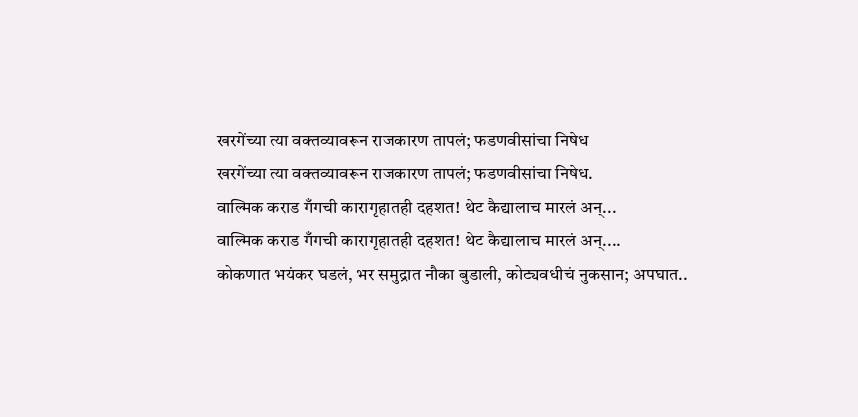खरगेंच्या त्या वक्तव्यावरून राजकारण तापलं; फडणवीसांचा निषेध
खरगेंच्या त्या वक्तव्यावरून राजकारण तापलं; फडणवीसांचा निषेध.
वाल्मिक कराड गँगची कारागृहातही दहशत! थेट कैद्यालाच मारलं अन्...
वाल्मिक कराड गँगची कारागृहातही दहशत! थेट कैद्यालाच मारलं अन्....
कोकणात भयंकर घडलं, भर समुद्रात नौका बुडाली, कोट्यवधीचं नुकसान; अपघात..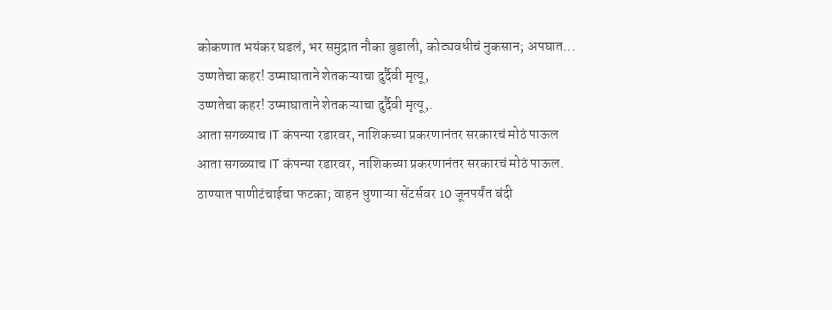कोकणात भयंकर घडलं, भर समुद्रात नौका बुडाली, कोट्यवधीचं नुकसान; अपघात...
उष्णतेचा कहर! उष्माघाताने शेतकऱ्याचा दुर्दैवी मृत्यू,
उष्णतेचा कहर! उष्माघाताने शेतकऱ्याचा दुर्दैवी मृत्यू,.
आता सगळ्याच IT कंपन्या रडारवर, नाशिकच्या प्रकरणानंतर सरकारचं मोठं पाऊल
आता सगळ्याच IT कंपन्या रडारवर, नाशिकच्या प्रकरणानंतर सरकारचं मोठं पाऊल.
ठाण्यात पाणीटंचाईचा फटका; वाहन धुणाऱ्या सेंटर्सवर 10 जूनपर्यंत बंदी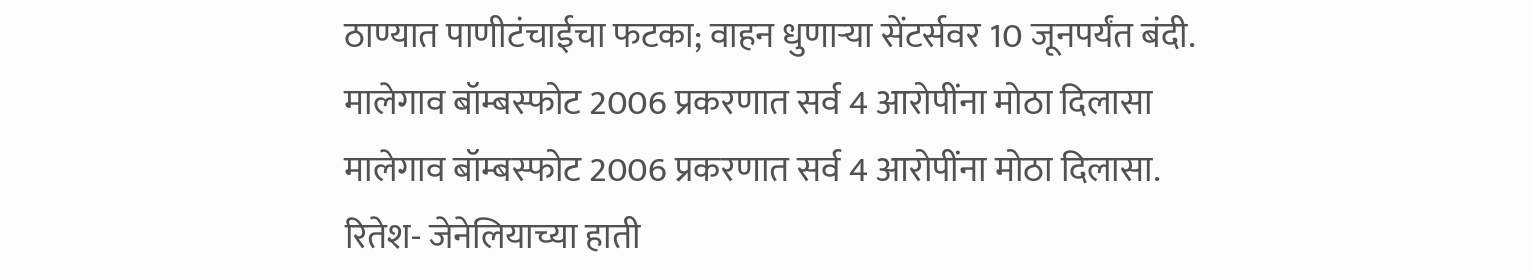ठाण्यात पाणीटंचाईचा फटका; वाहन धुणाऱ्या सेंटर्सवर 10 जूनपर्यंत बंदी.
मालेगाव बॉम्बस्फोट 2006 प्रकरणात सर्व 4 आरोपींना मोठा दिलासा
मालेगाव बॉम्बस्फोट 2006 प्रकरणात सर्व 4 आरोपींना मोठा दिलासा.
रितेश- जेनेलियाच्या हाती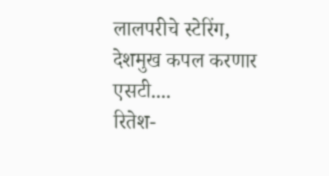लालपरीचे स्टेरिंग, देशमुख कपल करणार एसटी....
रितेश-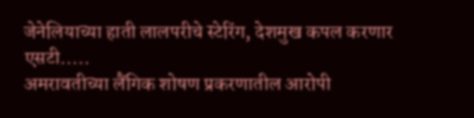जेनेलियाच्या हाती लालपरीचे स्टेरिंग, देशमुख कपल करणार एसटी.....
अमरावतीच्या लैंगिक शोषण प्रकरणातील आरोपी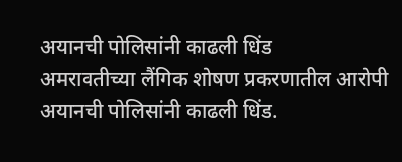अयानची पोलिसांनी काढली धिंड
अमरावतीच्या लैंगिक शोषण प्रकरणातील आरोपी अयानची पोलिसांनी काढली धिंड.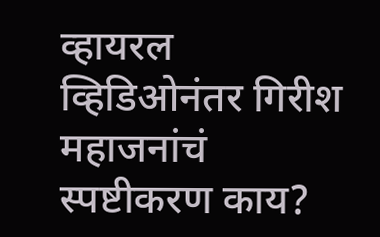व्हायरल व्हिडिओनंतर गिरीश महाजनांचं स्पष्टीकरण काय?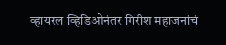व्हायरल व्हिडिओनंतर गिरीश महाजनांचं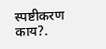स्पष्टीकरण काय?.